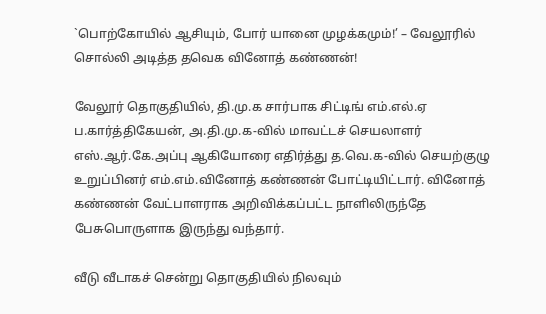`பொற்கோயில் ஆசியும், போர் யானை முழக்கமும்!’ – வேலூரில் சொல்லி அடித்த தவெக வினோத் கண்ணன்!

வேலூர் தொகுதியில், தி.மு.க சார்பாக சிட்டிங் எம்.எல்.ஏ ப.கார்த்திகேயன், அ.தி.மு.க-வில் மாவட்டச் செயலாளர் எஸ்.ஆர்.கே.அப்பு ஆகியோரை எதிர்த்து த.வெ.க-வில் செயற்குழு உறுப்பினர் எம்.எம்.வினோத் கண்ணன் போட்டியிட்டார். வினோத் கண்ணன் வேட்பாளராக அறிவிக்கப்பட்ட நாளிலிருந்தே பேசுபொருளாக இருந்து வந்தார்.

வீடு வீடாகச் சென்று தொகுதியில் நிலவும்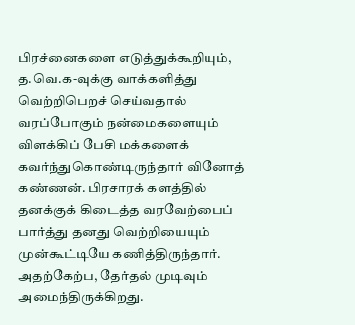பிரச்னைகளை எடுத்துக்கூறியும், த.வெ.க-வுக்கு வாக்களித்து வெற்றிபெறச் செய்வதால் வரப்போகும் நன்மைகளையும் விளக்கிப் பேசி மக்களைக் கவர்ந்துகொண்டிருந்தார் வினோத் கண்ணன். பிரசாரக் களத்தில் தனக்குக் கிடைத்த வரவேற்பைப் பார்த்து தனது வெற்றியையும் முன்கூட்டியே கணித்திருந்தார். அதற்கேற்ப, தேர்தல் முடிவும் அமைந்திருக்கிறது.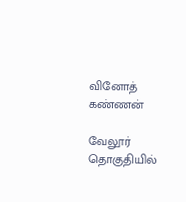வினோத் கண்ணன்

வேலூர் தொகுதியில்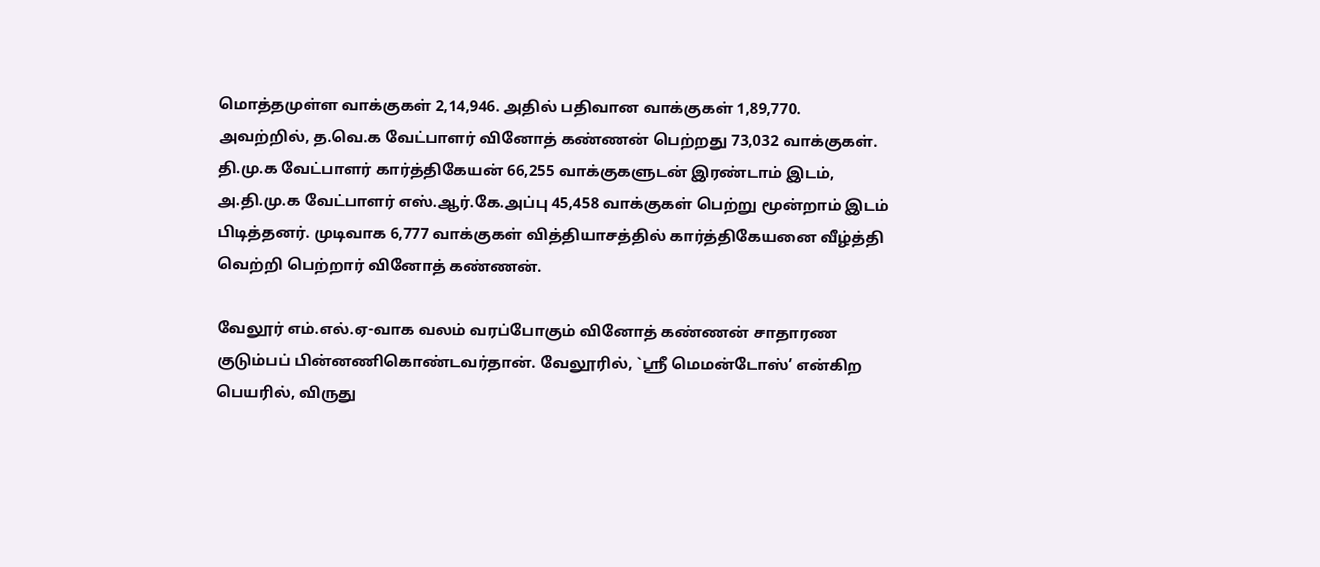மொத்தமுள்ள வாக்குகள் 2,14,946. அதில் பதிவான வாக்குகள் 1,89,770. அவற்றில், த.வெ.க வேட்பாளர் வினோத் கண்ணன் பெற்றது 73,032 வாக்குகள். தி.மு.க வேட்பாளர் கார்த்திகேயன் 66,255 வாக்குகளுடன் இரண்டாம் இடம், அ.தி.மு.க வேட்பாளர் எஸ்.ஆர்.கே.அப்பு 45,458 வாக்குகள் பெற்று மூன்றாம் இடம் பிடித்தனர். முடிவாக 6,777 வாக்குகள் வித்தியாசத்தில் கார்த்திகேயனை வீழ்த்தி வெற்றி பெற்றார் வினோத் கண்ணன்.

வேலூர் எம்.எல்.ஏ-வாக வலம் வரப்போகும் வினோத் கண்ணன் சாதாரண குடும்பப் பின்னணிகொண்டவர்தான். வேலூரில், `ஸ்ரீ மெமன்டோஸ்’ என்கிற பெயரில், விருது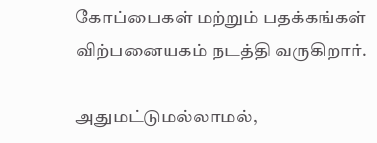கோப்பைகள் மற்றும் பதக்கங்கள் விற்பனையகம் நடத்தி வருகிறார்.

அதுமட்டுமல்லாமல்,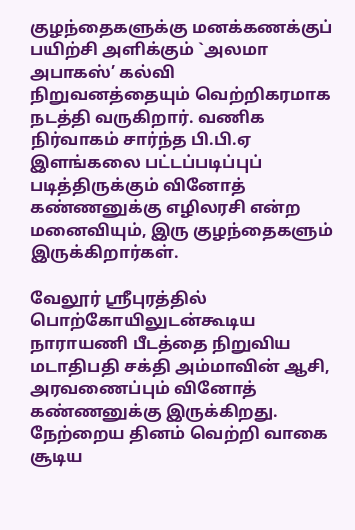குழந்தைகளுக்கு மனக்கணக்குப் பயிற்சி அளிக்கும் `அலமா அபாகஸ்’ கல்வி நிறுவனத்தையும் வெற்றிகரமாக நடத்தி வருகிறார். வணிக நிர்வாகம் சார்ந்த பி.பி.ஏ இளங்கலை பட்டப்படிப்புப் படித்திருக்கும் வினோத் கண்ணனுக்கு எழிலரசி என்ற மனைவியும், இரு குழந்தைகளும் இருக்கிறார்கள்.

வேலூர் ஸ்ரீபுரத்தில் பொற்கோயிலுடன்கூடிய நாராயணி பீடத்தை நிறுவிய மடாதிபதி சக்தி அம்மாவின் ஆசி, அரவணைப்பும் வினோத் கண்ணனுக்கு இருக்கிறது. நேற்றைய தினம் வெற்றி வாகை சூடிய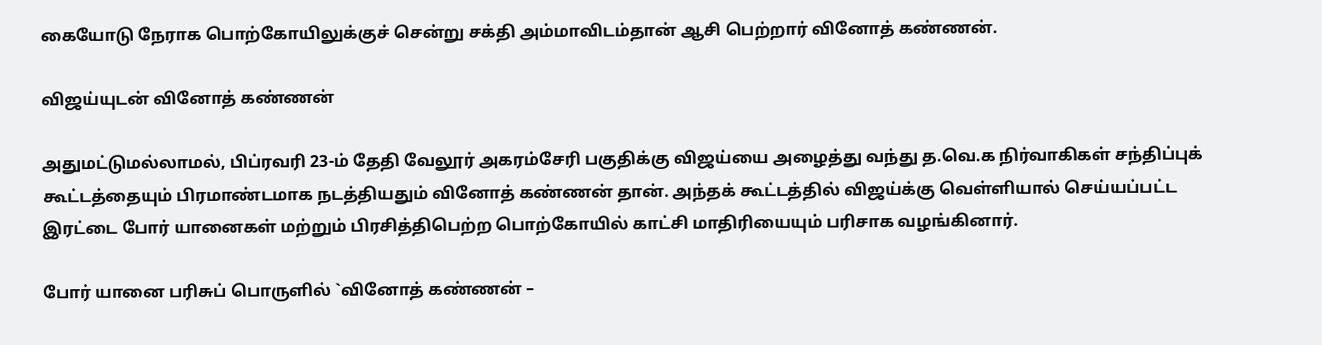கையோடு நேராக பொற்கோயிலுக்குச் சென்று சக்தி அம்மாவிடம்தான் ஆசி பெற்றார் வினோத் கண்ணன்.

விஜய்யுடன் வினோத் கண்ணன்

அதுமட்டுமல்லாமல், பிப்ரவரி 23-ம் தேதி வேலூர் அகரம்சேரி பகுதிக்கு விஜய்யை அழைத்து வந்து த.வெ.க நிர்வாகிகள் சந்திப்புக் கூட்டத்தையும் பிரமாண்டமாக நடத்தியதும் வினோத் கண்ணன் தான். அந்தக் கூட்டத்தில் விஜய்க்கு வெள்ளியால் செய்யப்பட்ட இரட்டை போர் யானைகள் மற்றும் பிரசித்திபெற்ற பொற்கோயில் காட்சி மாதிரியையும் பரிசாக வழங்கினார்.

போர் யானை பரிசுப் பொருளில் `வினோத் கண்ணன் –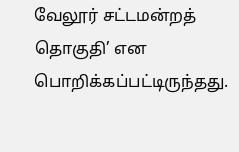வேலூர் சட்டமன்றத் தொகுதி’ என பொறிக்கப்பட்டிருந்தது.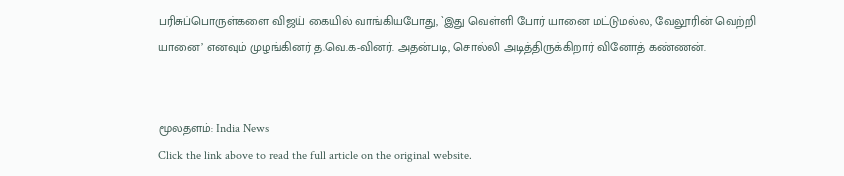பரிசுப்பொருள்களை விஜய் கையில் வாங்கியபோது, `இது வெள்ளி போர் யானை மட்டுமல்ல, வேலூரின் வெற்றி யானை’ எனவும் முழங்கினர் த.வெ.க-வினர். அதன்படி, சொல்லி அடித்திருக்கிறார் வினோத் கண்ணன்.


மூலதளம்: India News
Click the link above to read the full article on the original website.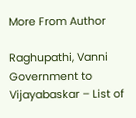More From Author

Raghupathi, Vanni Government to Vijayabaskar – List of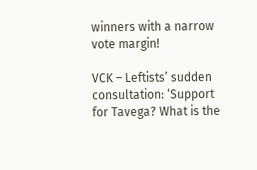winners with a narrow vote margin!

VCK – Leftists’ sudden consultation: ‘Support for Tavega? What is the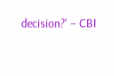decision?’ – CBI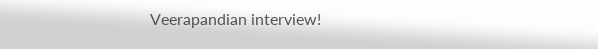Veerapandian interview!